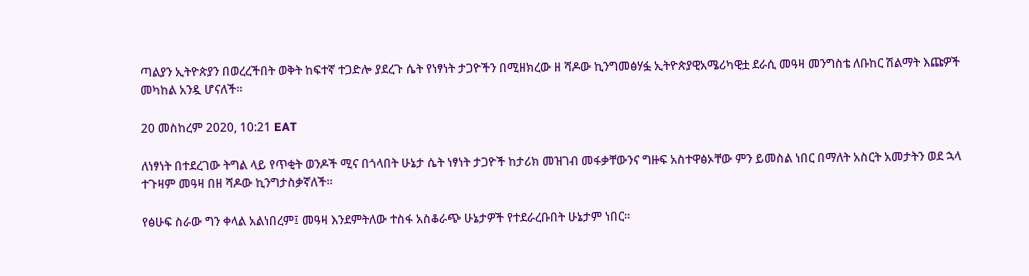ጣልያን ኢትዮጵያን በወረረችበት ወቅት ከፍተኛ ተጋድሎ ያደረጉ ሴት የነፃነት ታጋዮችን በሚዘክረው ዘ ሻዶው ኪንግመፅሃፏ ኢትዮጵያዊአሜሪካዊቷ ደራሲ መዓዛ መንግስቴ ለቡከር ሽልማት እጩዎች መካከል አንዷ ሆናለች።

20 መስከረም 2020, 10:21 EAT

ለነፃነት በተደረገው ትግል ላይ የጥቂት ወንዶች ሚና በጎላበት ሁኔታ ሴት ነፃነት ታጋዮች ከታሪክ መዝገብ መፋቃቸውንና ግዙፍ አስተዋፅኦቸው ምን ይመስል ነበር በማለት አስርት አመታትን ወደ ኋላ ተጉዛም መዓዛ በዘ ሻዶው ኪንግታስቃኛለች።

የፅሁፍ ስራው ግን ቀላል አልነበረም፤ መዓዛ እንደምትለው ተስፋ አስቆራጭ ሁኔታዎች የተደራረቡበት ሁኔታም ነበር።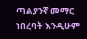ጣልያንኛ መማር ነበረባት እንዲሁም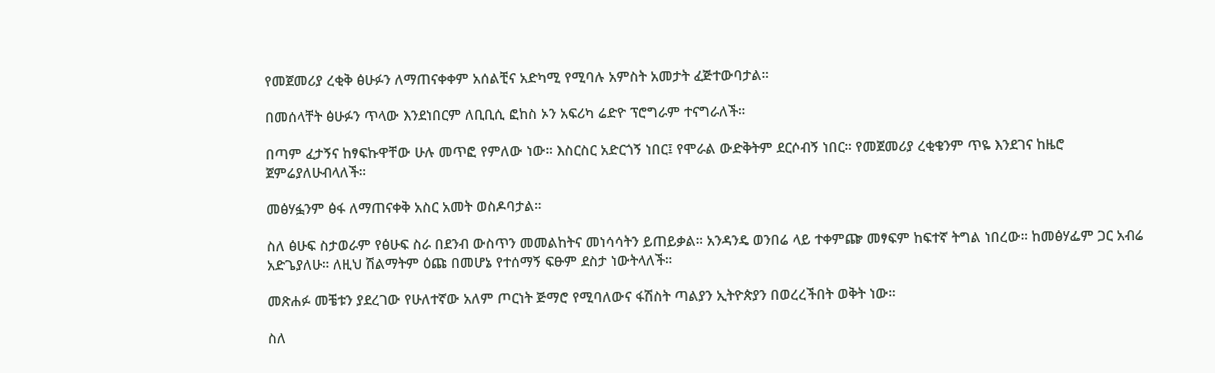የመጀመሪያ ረቂቅ ፅሁፉን ለማጠናቀቀም አሰልቺና አድካሚ የሚባሉ አምስት አመታት ፈጅተውባታል።

በመሰላቸት ፅሁፉን ጥላው እንደነበርም ለቢቢሲ ፎከስ ኦን አፍሪካ ሬድዮ ፕሮግራም ተናግራለች።

በጣም ፈታኝና ከፃፍኩዋቸው ሁሉ መጥፎ የምለው ነው። እስርስር አድርጎኝ ነበር፤ የሞራል ውድቅትም ደርሶብኝ ነበር። የመጀመሪያ ረቂቄንም ጥዬ እንደገና ከዜሮ ጀምሬያለሁብላለች።

መፅሃፏንም ፅፋ ለማጠናቀቅ አስር አመት ወስዶባታል።

ስለ ፅሁፍ ስታወራም የፅሁፍ ስራ በደንብ ውስጥን መመልከትና መነሳሳትን ይጠይቃል። አንዳንዴ ወንበሬ ላይ ተቀምጬ መፃፍም ከፍተኛ ትግል ነበረው። ከመፅሃፌም ጋር አብሬ አድጌያለሁ። ለዚህ ሽልማትም ዕጩ በመሆኔ የተሰማኝ ፍፁም ደስታ ነውትላለች።

መጽሐፉ መቼቱን ያደረገው የሁለተኛው አለም ጦርነት ጅማሮ የሚባለውና ፋሽስት ጣልያን ኢትዮጵያን በወረረችበት ወቅት ነው።

ስለ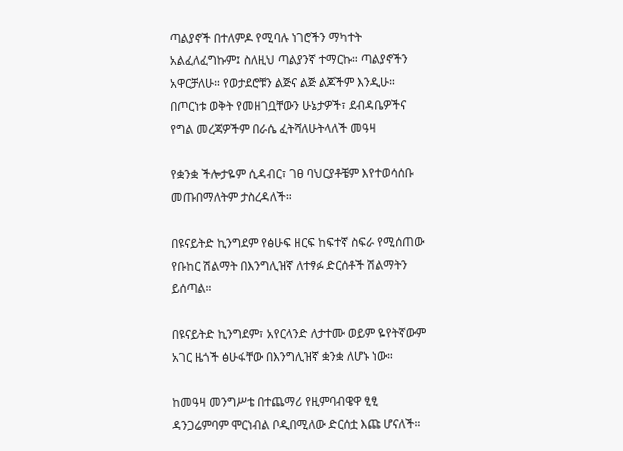ጣልያኖች በተለምዶ የሚባሉ ነገሮችን ማካተት አልፈለፈግኩም፤ ስለዚህ ጣልያንኛ ተማርኩ። ጣልያኖችን አዋርቻለሁ። የወታደሮቹን ልጅና ልጅ ልጆችም እንዲሁ። በጦርነቱ ወቅት የመዘገቧቸውን ሁኔታዎች፣ ደብዳቤዎችና የግል መረጃዎችም በራሴ ፈትሻለሁትላለች መዓዛ

የቋንቋ ችሎታዬም ሲዳብር፣ ገፀ ባህርያቶቼም እየተወሳሰቡ መጡበማለትም ታስረዳለች።

በዩናይትድ ኪንግደም የፅሁፍ ዘርፍ ከፍተኛ ስፍራ የሚሰጠው የቡከር ሽልማት በእንግሊዝኛ ለተፃፉ ድርሰቶች ሽልማትን ይሰጣል።

በዩናይትድ ኪንግደም፣ አየርላንድ ለታተሙ ወይም ዬየትኛውም አገር ዜጎች ፅሁፋቸው በእንግሊዝኛ ቋንቋ ለሆኑ ነው።

ከመዓዛ መንግሥቴ በተጨማሪ የዚምባብዌዋ ፂፂ ዳንጋሬምባም ሞርነብል ቦዲበሚለው ድርሰቷ እጩ ሆናለች።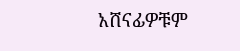አሸናፊዎቹም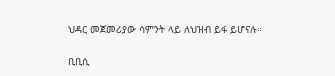ህዳር መጀመሪያው ሳምንት ላይ ለህዝብ ይፋ ይሆናሉ።

ቢቢሲ